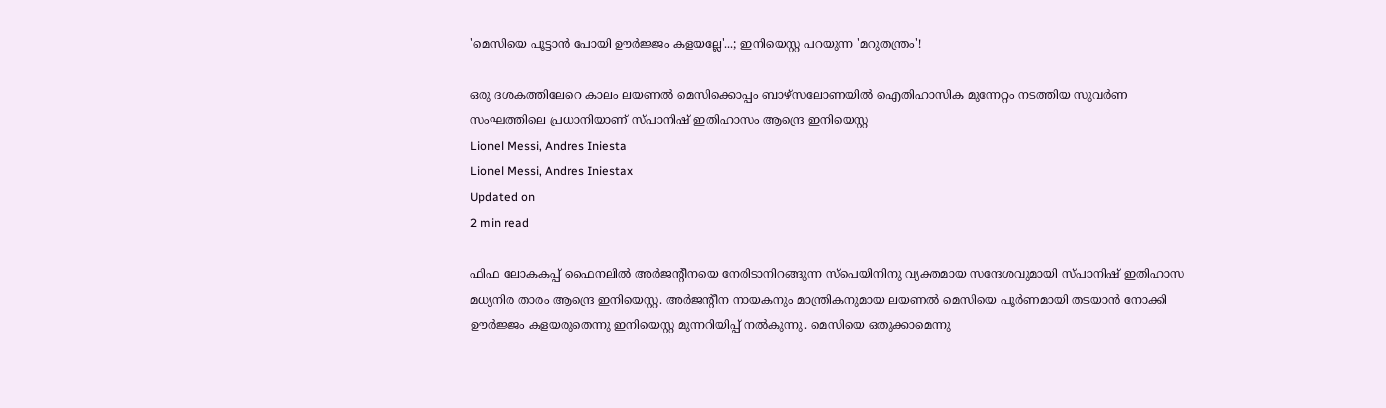'മെസിയെ പൂട്ടാൻ പോയി ഊർജ്ജം കളയല്ലേ'...; ഇനിയെസ്റ്റ പറയുന്ന 'മറുതന്ത്രം'!

ഒരു ദശകത്തിലേറെ കാലം ലയണൽ മെസിക്കൊപ്പം ബാഴ്സലോണയിൽ ഐതിഹാസിക മുന്നേറ്റം നടത്തിയ സുവർണ സംഘത്തിലെ പ്രധാനിയാണ് സ്പാനിഷ് ഇതിഹാസം ആന്ദ്രെ ഇനിയെസ്റ്റ
Lionel Messi, Andres Iniesta
Lionel Messi, Andres Iniestax
Updated on
2 min read

ഫിഫ ലോകകപ്പ് ഫൈനലിൽ അർജന്റീനയെ നേരിടാനിറങ്ങുന്ന സ്പെയിനിനു വ്യക്തമായ സന്ദേശവുമായി സ്പാനിഷ് ഇതിഹാസ മധ്യനിര താരം ആന്ദ്രെ ഇനിയെസ്റ്റ. അർജന്റീന നായകനും മാന്ത്രികനുമായ ലയണൽ മെസിയെ പൂർണമായി തടയാൻ നോക്കി ഊർജ്ജം കളയരുതെന്നു ഇനിയെസ്റ്റ മുന്നറിയിപ്പ് നൽകുന്നു. മെസിയെ ഒതുക്കാമെന്നു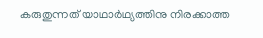കരുതുന്നത് യാഥാർഥ്യത്തിനു നിരക്കാത്ത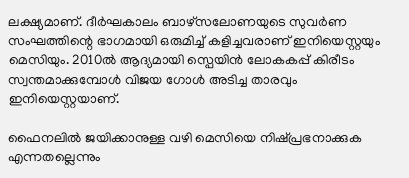ലക്ഷ്യമാണ്. ദീർഘകാലം ബാഴ്സലോണയുടെ സുവർണ സംഘത്തിന്റെ ഭാഗമായി ഒരുമിച്ച് കളിച്ചവരാണ് ഇനിയെസ്റ്റയും മെസിയും. 2010ൽ ആദ്യമായി സ്പെയിൻ ലോകകപ്പ് കിരീടം സ്വന്തമാക്കുമ്പോൾ വിജയ ഗോൾ അടിച്ച താരവും ഇനിയെസ്റ്റയാണ്.

ഫൈനലിൽ ജയിക്കാനുള്ള വഴി മെസിയെ നിഷ്പ്രഭനാക്കുക എന്നതല്ലെന്നും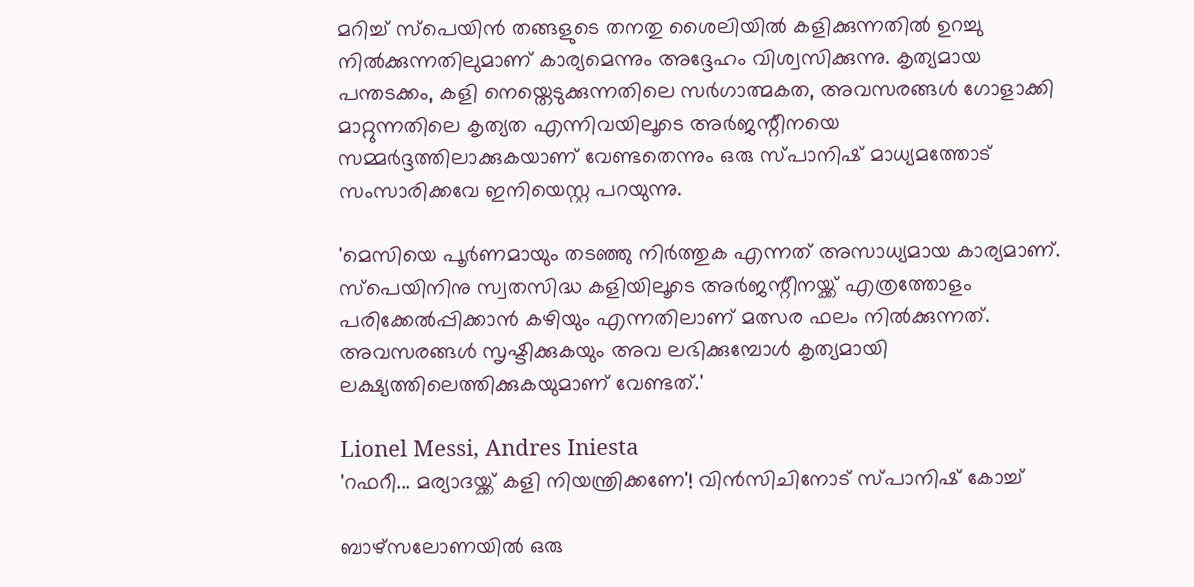മറിച്ച് സ്പെയിൻ തങ്ങളുടെ തനതു ശൈലിയിൽ കളിക്കുന്നതിൽ ഉറച്ചു നിൽക്കുന്നതിലുമാണ് കാര്യമെന്നും അദ്ദേഹം വിശ്വസിക്കുന്നു. കൃത്യമായ പന്തടക്കം, കളി നെയ്തെടുക്കുന്നതിലെ സർഗാത്മകത, അവസരങ്ങൾ ഗോളാക്കി മാറ്റുന്നതിലെ കൃത്യത എന്നിവയിലൂടെ അർജന്റീനയെ സമ്മർദ്ദത്തിലാക്കുകയാണ് വേണ്ടതെന്നും ഒരു സ്പാനിഷ് മാധ്യമത്തോട് സംസാരിക്കവേ ഇനിയെസ്റ്റ പറയുന്നു.

'മെസിയെ പൂർണമായും തടഞ്ഞു നിർത്തുക എന്നത് അസാധ്യമായ കാര്യമാണ്. സ്പെയിനിനു സ്വതസിദ്ധ കളിയിലൂടെ അർജന്റീനയ്ക്ക് എത്രത്തോളം പരിക്കേൽപ്പിക്കാൻ കഴിയും എന്നതിലാണ് മത്സര ഫലം നിൽക്കുന്നത്. അവസരങ്ങൾ സൃഷ്ടിക്കുകയും അവ ലഭിക്കുമ്പോൾ കൃത്യമായി ലക്ഷ്യത്തിലെത്തിക്കുകയുമാണ് വേണ്ടത്.'

Lionel Messi, Andres Iniesta
'റഫറീ... മര്യാദയ്ക്ക് കളി നിയന്ത്രിക്കണേ'! വിൻസിചിനോട് സ്പാനിഷ് കോച്ച്

ബാഴ്സലോണയിൽ ഒരു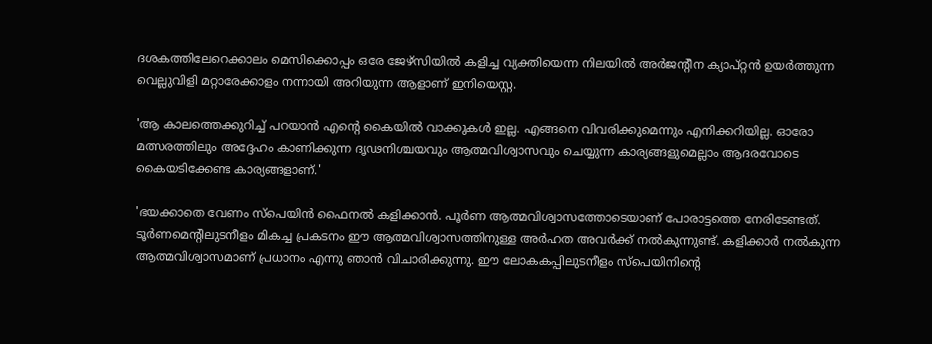ദശകത്തിലേറെക്കാലം മെസിക്കൊപ്പം ഒരേ ജേഴ്സിയിൽ കളിച്ച വ്യക്തിയെന്ന നിലയിൽ അർജന്റീന ക്യാപ്റ്റൻ ഉയർത്തുന്ന വെല്ലുവിളി മറ്റാരേക്കാളം നന്നായി അറിയുന്ന ആളാണ് ഇനിയെസ്റ്റ.

'ആ കാലത്തെക്കുറിച്ച് പറയാൻ എന്റെ കൈയിൽ വാക്കുകൾ ഇല്ല. എങ്ങനെ വിവരിക്കുമെന്നും എനിക്കറിയില്ല. ഓരോ മത്സരത്തിലും അദ്ദേഹം കാണിക്കുന്ന ദൃഢനിശ്ചയവും ആത്മവിശ്വാസവും ചെയ്യുന്ന കാര്യങ്ങളുമെല്ലാം ആദരവോടെ കൈയടിക്കേണ്ട കാര്യങ്ങളാണ്.'

'ഭയക്കാതെ വേണം സ്പെയിൻ ഫൈനൽ കളിക്കാൻ. പൂർണ ആത്മവിശ്വാസത്തോടെയാണ് പോരാട്ടത്തെ നേരിടേണ്ടത്. ടൂർ‌ണമെന്റിലുടനീളം മികച്ച പ്രകടനം ഈ ആത്മവിശ്വാസത്തിനുള്ള അർഹത അവർക്ക് നൽകുന്നുണ്ട്. കളിക്കാർ നൽകുന്ന ആത്മവിശ്വാസമാണ് പ്രധാനം എന്നു ഞാൻ വിചാരിക്കുന്നു. ഈ ലോകകപ്പിലുടനീളം സ്പെയിനിന്റെ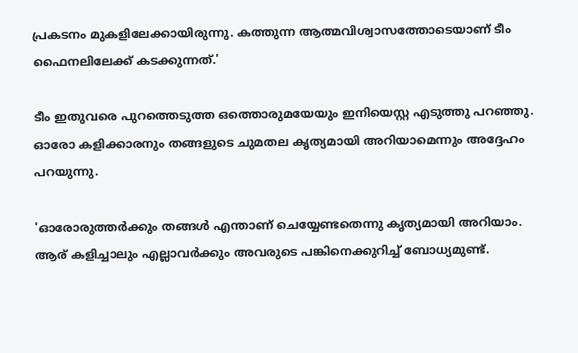പ്രകടനം മുകളിലേക്കായിരുന്നു. കത്തുന്ന ആത്മവിശ്വാസത്തോടെയാണ് ടീം ഫൈനലിലേക്ക് കടക്കുന്നത്.'

ടീം ഇതുവരെ പുറത്തെടുത്ത ഒത്തൊരുമയേയും ഇനിയെസ്റ്റ എടുത്തു പറഞ്ഞു. ഓരോ കളിക്കാരനും തങ്ങളുടെ ചുമതല കൃത്യമായി അറിയാമെന്നും അദ്ദേഹം പറയുന്നു.

'ഓരോരുത്തർക്കും തങ്ങൾ എന്താണ് ചെയ്യേണ്ടതെന്നു കൃത്യമായി അറിയാം. ആര് കളിച്ചാലും എല്ലാവർക്കും അവരുടെ പങ്കിനെക്കുറിച്ച് ബോധ്യമുണ്ട്.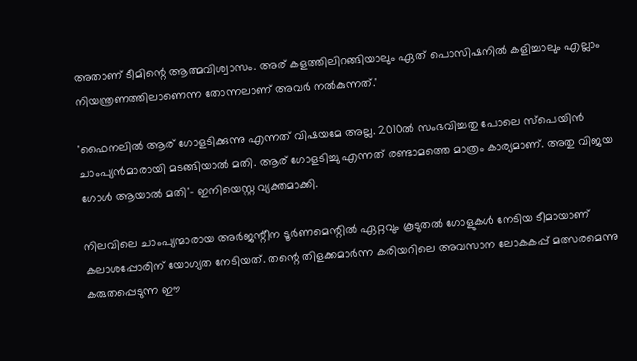അതാണ് ടീമിന്റെ ആത്മവിശ്വാസം. അര് കളത്തിലിറങ്ങിയാലും ഏത് പൊസിഷനിൽ കളിച്ചാലും എല്ലാം നിയന്ത്രണത്തിലാണെന്ന തോന്നലാണ് അവർ നൽകുന്നത്.'

'ഫൈനലിൽ ആര് ഗോളടിക്കുന്നു എന്നത് വിഷയമേ അല്ല. 2010ൽ സംഭവിച്ചതു പോലെ സ്പെയിൻ ചാംപ്യൻമാരായി മടങ്ങിയാൽ മതി. ആര് ഗോളടിച്ചു എന്നത് രണ്ടാമത്തെ മാത്രം കാര്യമാണ്. അതു വിജയ ഗോൾ ആയാൽ മതി'- ഇനിയെസ്റ്റ വ്യക്തമാക്കി.

നിലവിലെ ചാംപ്യന്മാരായ അർജന്റീന ടൂർണമെന്റിൽ ഏറ്റവും കൂടുതൽ ഗോളുകൾ നേടിയ ടീമായാണ് കലാശപ്പോരിന് യോഗ്യത നേടിയത്. തന്റെ തിളക്കമാർന്ന കരിയറിലെ അവസാന ലോകകപ്പ് മത്സരമെന്നു കരുതപ്പെടുന്ന ഈ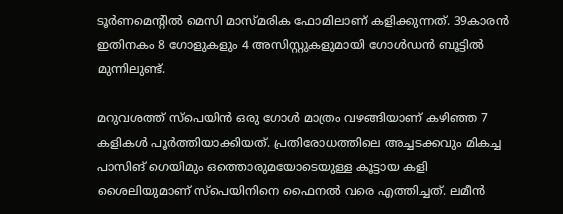ടൂർണമെന്റിൽ മെസി മാസ്മരിക ഫോമിലാണ് കളിക്കുന്നത്. 39കാരൻ ഇതിനകം 8 ഗോളുകളും 4 അസിസ്റ്റുകളുമായി ഗോൾഡൻ ബൂട്ടിൽ മുന്നിലുണ്ട്.

മറുവശത്ത് സ്പെയിൻ ഒരു ഗോൾ മാത്രം വഴങ്ങിയാണ് കഴിഞ്ഞ 7 കളികൾ പൂർത്തിയാക്കിയത്. പ്രതിരോധത്തിലെ അച്ചടക്കവും മികച്ച പാസിങ് ഗെയിമും ഒത്തൊരുമയോടെയുള്ള കൂട്ടായ കളി ശൈലിയുമാണ് സ്പെയിനിനെ ഫൈനൽ വരെ എത്തിച്ചത്. ലമീൻ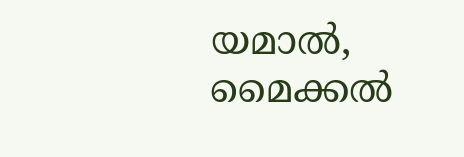യമാൽ, മൈക്കൽ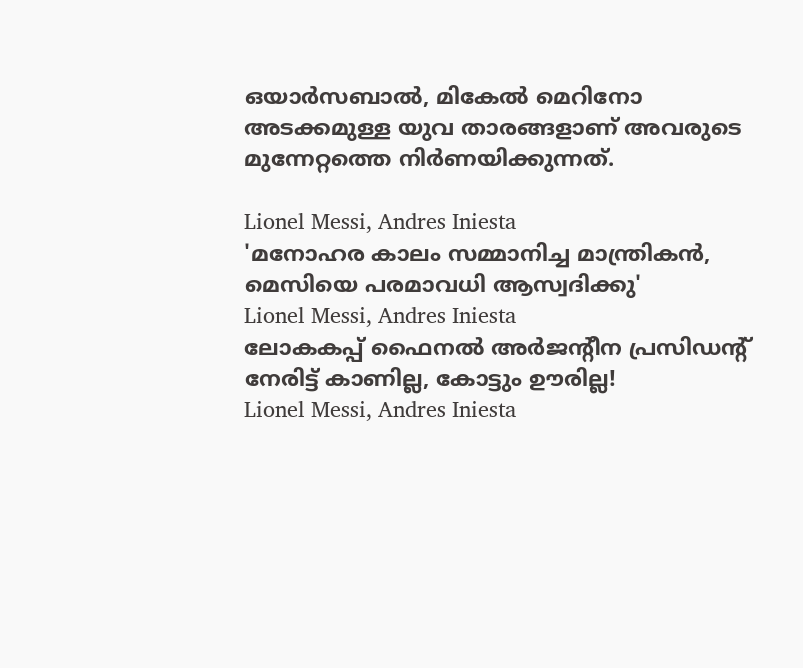ഒയാർസബാൽ, മികേൽ മെറിനോ അടക്കമുള്ള യുവ താരങ്ങളാണ് അവരുടെ മുന്നേറ്റത്തെ നിർണയിക്കുന്നത്.

Lionel Messi, Andres Iniesta
'മനോഹര കാലം സമ്മാനിച്ച മാന്ത്രികൻ, മെസിയെ പരമാവധി ആസ്വദിക്കു'
Lionel Messi, Andres Iniesta
ലോകകപ്പ് ഫൈനൽ അർജന്റീന പ്രസിഡന്റ് നേരിട്ട് കാണില്ല, കോട്ടും ഊരില്ല!
Lionel Messi, Andres Iniesta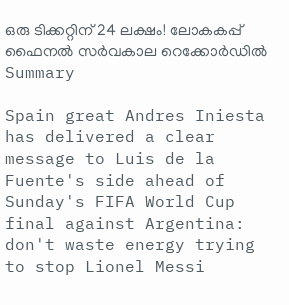ഒരു ടിക്കറ്റിന് 24 ലക്ഷം! ലോകകപ്പ് ഫൈനൽ സർവകാല റെക്കോർഡിൽ
Summary

Spain great Andres Iniesta has delivered a clear message to Luis de la Fuente's side ahead of Sunday's FIFA World Cup final against Argentina: don't waste energy trying to stop Lionel Messi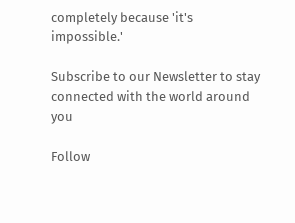completely because 'it's impossible.'

Subscribe to our Newsletter to stay connected with the world around you

Follow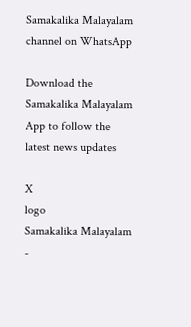Samakalika Malayalam channel on WhatsApp

Download the Samakalika Malayalam App to follow the latest news updates

X
logo
Samakalika Malayalam -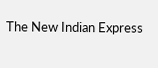The New Indian Express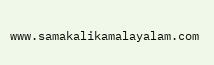www.samakalikamalayalam.com